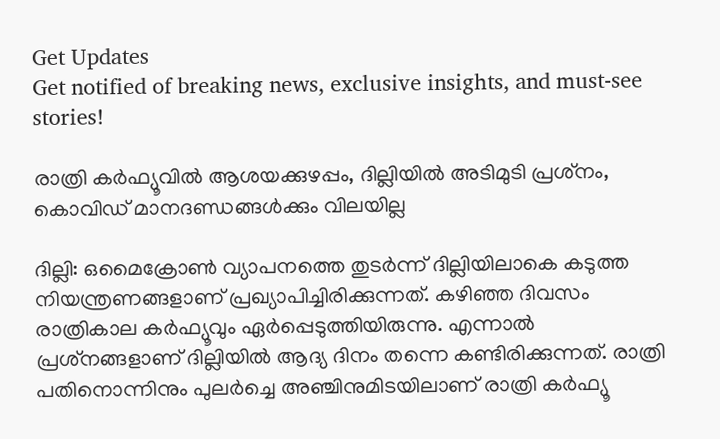Get Updates
Get notified of breaking news, exclusive insights, and must-see stories!

രാത്രി കര്‍ഫ്യൂവില്‍ ആശയക്കുഴപ്പം, ദില്ലിയില്‍ അടിമുടി പ്രശ്‌നം, കൊവിഡ് മാനദണ്ഡങ്ങള്‍ക്കും വിലയില്ല

ദില്ലി: ഒമൈക്രോണ്‍ വ്യാപനത്തെ തുടര്‍ന്ന് ദില്ലിയിലാകെ കടുത്ത നിയന്ത്രണങ്ങളാണ് പ്രഖ്യാപിച്ചിരിക്കുന്നത്. കഴിഞ്ഞ ദിവസം രാത്രികാല കര്‍ഫ്യൂവും ഏര്‍പ്പെടുത്തിയിരുന്നു. എന്നാല്‍ പ്രശ്‌നങ്ങളാണ് ദില്ലിയില്‍ ആദ്യ ദിനം തന്നെ കണ്ടിരിക്കുന്നത്. രാത്രി പതിനൊന്നിനും പുലര്‍ച്ചെ അഞ്ചിനുമിടയിലാണ് രാത്രി കര്‍ഫ്യൂ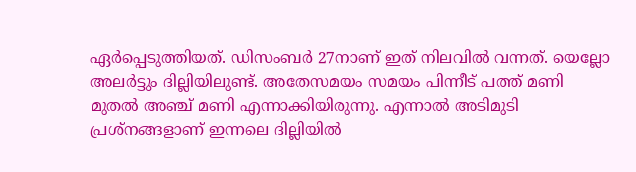ഏര്‍പ്പെടുത്തിയത്. ഡിസംബര്‍ 27നാണ് ഇത് നിലവില്‍ വന്നത്. യെല്ലോ അലര്‍ട്ടും ദില്ലിയിലുണ്ട്. അതേസമയം സമയം പിന്നീട് പത്ത് മണി മുതല്‍ അഞ്ച് മണി എന്നാക്കിയിരുന്നു. എന്നാല്‍ അടിമുടി പ്രശ്‌നങ്ങളാണ് ഇന്നലെ ദില്ലിയില്‍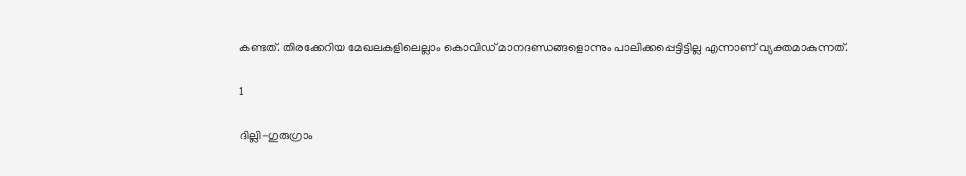കണ്ടത്. തിരക്കേറിയ മേഖലകളിലെല്ലാം കൊവിഡ് മാനദണ്ഡങ്ങളൊന്നും പാലിക്കപ്പെട്ടിട്ടില്ല എന്നാണ് വ്യക്തമാകുന്നത്.

1

ദില്ലി-ഗുരുഗ്രാം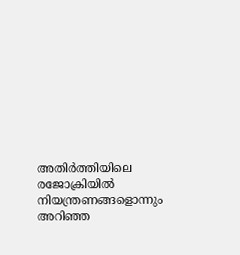അതിര്‍ത്തിയിലെ രജോക്രിയില്‍ നിയന്ത്രണങ്ങളൊന്നും അറിഞ്ഞ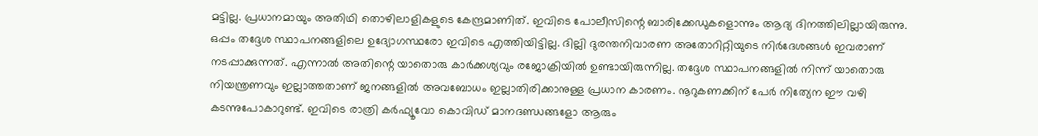മട്ടില്ല. പ്രധാനമായും അതിഥി തൊഴിലാളികളുടെ കേന്ദ്രമാണിത്. ഇവിടെ പോലീസിന്റെ ബാരിക്കേഡുകളൊന്നും ആദ്യ ദിനത്തിലില്ലായിരുന്നു. ഒപ്പം തദ്ദേശ സ്ഥാപനങ്ങളിലെ ഉദ്യോഗസ്ഥരോ ഇവിടെ എത്തിയിട്ടില്ല. ദില്ലി ദുരന്തനിവാരണ അതോറിറ്റിയുടെ നിര്‍ദേശങ്ങള്‍ ഇവരാണ് നടപ്പാക്കുന്നത്. എന്നാല്‍ അതിന്റെ യാതൊരു കാര്‍ക്കശ്യവും രജോക്രിയില്‍ ഉണ്ടായിരുന്നില്ല. തദ്ദേശ സ്ഥാപനങ്ങളില്‍ നിന്ന് യാതൊരു നിയന്ത്രണവും ഇല്ലാത്തതാണ് ജനങ്ങളില്‍ അവബോധം ഇല്ലാതിരിക്കാനുള്ള പ്രധാന കാരണം. നൂറുകണക്കിന് പേര്‍ നിത്യേന ഈ വഴി കടന്നുപോകാറുണ്ട്. ഇവിടെ രാത്രി കര്‍ഫ്യൂവോ കൊവിഡ് മാനദണ്ഡങ്ങളോ ആരും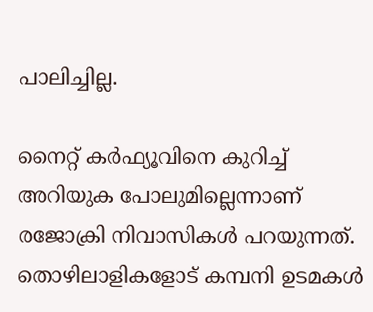പാലിച്ചില്ല.

നൈറ്റ് കര്‍ഫ്യൂവിനെ കുറിച്ച് അറിയുക പോലുമില്ലെന്നാണ് രജോക്രി നിവാസികള്‍ പറയുന്നത്. തൊഴിലാളികളോട് കമ്പനി ഉടമകള്‍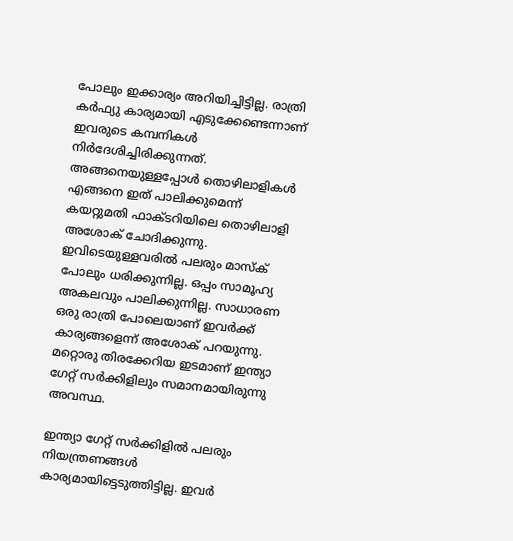പോലും ഇക്കാര്യം അറിയിച്ചിട്ടില്ല. രാത്രി കര്‍ഫ്യു കാര്യമായി എടുക്കേണ്ടെന്നാണ് ഇവരുടെ കമ്പനികള്‍ നിര്‍ദേശിച്ചിരിക്കുന്നത്. അങ്ങനെയുള്ളപ്പോള്‍ തൊഴിലാളികള്‍ എങ്ങനെ ഇത് പാലിക്കുമെന്ന് കയറ്റുമതി ഫാക്ടറിയിലെ തൊഴിലാളി അശോക് ചോദിക്കുന്നു. ഇവിടെയുള്ളവരില്‍ പലരും മാസ്‌ക് പോലും ധരിക്കുന്നില്ല. ഒപ്പം സാമൂഹ്യ അകലവും പാലിക്കുന്നില്ല. സാധാരണ ഒരു രാത്രി പോലെയാണ് ഇവര്‍ക്ക് കാര്യങ്ങളെന്ന് അശോക് പറയുന്നു. മറ്റൊരു തിരക്കേറിയ ഇടമാണ് ഇന്ത്യാ ഗേറ്റ് സര്‍ക്കിളിലും സമാനമായിരുന്നു അവസ്ഥ.

ഇന്ത്യാ ഗേറ്റ് സര്‍ക്കിളില്‍ പലരും നിയന്ത്രണങ്ങള്‍ കാര്യമായിട്ടെടുത്തിട്ടില്ല. ഇവര്‍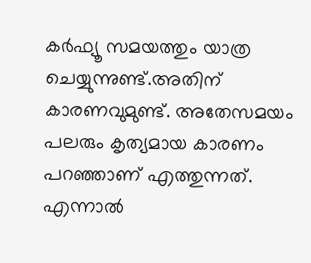കര്‍ഫ്യൂ സമയത്തും യാത്ര ചെയ്യുന്നുണ്ട്.അതിന് കാരണവുമുണ്ട്. അതേസമയം പലരും കൃത്യമായ കാരണം പറഞ്ഞാണ് എത്തുന്നത്. എന്നാല്‍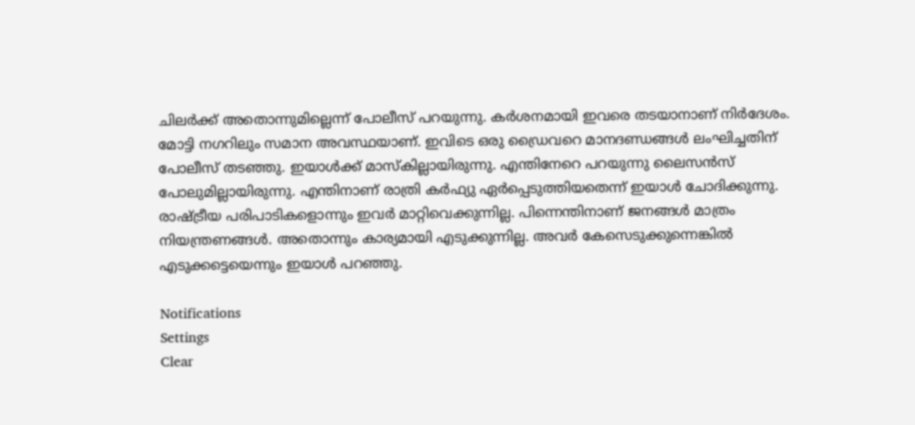ചിലര്‍ക്ക് അതൊന്നുമില്ലെന്ന് പോലീസ് പറയുന്നു. കര്‍ശനമായി ഇവരെ തടയാനാണ് നിര്‍ദേശം. മോട്ടി നഗറിലും സമാന അവസ്ഥയാണ്. ഇവിടെ ഒരു ഡ്രൈവറെ മാനദണ്ഡങ്ങള്‍ ലംഘിച്ചതിന് പോലീസ് തടഞ്ഞു. ഇയാള്‍ക്ക് മാസ്‌കില്ലായിരുന്നു. എന്തിനേറെ പറയുന്നു ലൈസന്‍സ് പോലുമില്ലായിരുന്നു. എന്തിനാണ് രാത്രി കര്‍ഫ്യു ഏര്‍പ്പെടുത്തിയതെന്ന് ഇയാള്‍ ചോദിക്കുന്നു. രാഷ്ട്രീയ പരിപാടികളൊന്നും ഇവര്‍ മാറ്റിവെക്കുന്നില്ല. പിന്നെന്തിനാണ് ജനങ്ങള്‍ മാത്രം നിയന്ത്രണങ്ങള്‍. അതൊന്നും കാര്യമായി എടുക്കുന്നില്ല. അവര്‍ കേസെടുക്കുന്നെങ്കില്‍ എടുക്കട്ടെയെന്നും ഇയാള്‍ പറഞ്ഞു.

Notifications
Settings
Clear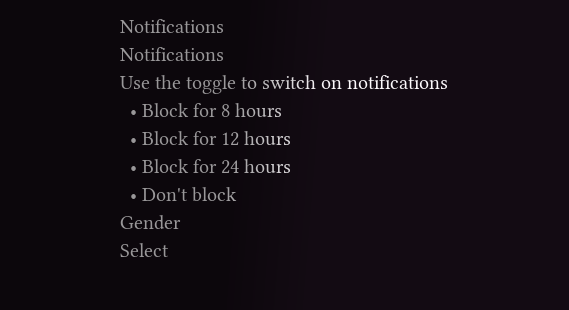Notifications
Notifications
Use the toggle to switch on notifications
  • Block for 8 hours
  • Block for 12 hours
  • Block for 24 hours
  • Don't block
Gender
Select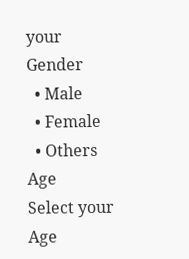your Gender
  • Male
  • Female
  • Others
Age
Select your Age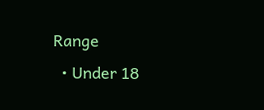Range
  • Under 18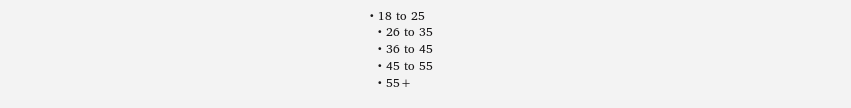• 18 to 25
  • 26 to 35
  • 36 to 45
  • 45 to 55
  • 55+